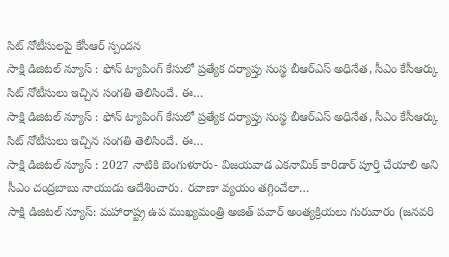సిట్ నోటీసులపై కేసీఆర్ స్పందన
సాక్షి డిజిటల్ న్యూస్ : ఫోన్ ట్యాపింగ్ కేసులో ప్రత్యేక దర్యాప్తు సంస్థ బీఆర్ఎస్ అధినేత, సీఎం కేసీఆర్కు సిట్ నోటీసులు ఇచ్చిన సంగతి తెలిసిందే. ఈ…
సాక్షి డిజిటల్ న్యూస్ : ఫోన్ ట్యాపింగ్ కేసులో ప్రత్యేక దర్యాప్తు సంస్థ బీఆర్ఎస్ అధినేత, సీఎం కేసీఆర్కు సిట్ నోటీసులు ఇచ్చిన సంగతి తెలిసిందే. ఈ…
సాక్షి డిజిటల్ న్యూస్ : 2027 నాటికి బెంగుళూరు- విజయవాడ ఎకనామిక్ కారిడార్ పూర్తి చేయాలి అని సీఎం చంద్రబాబు నాయుడు ఆదేశించారు. రవాణా వ్యయం తగ్గించేలా…
సాక్షి డిజిటల్ న్యూస్: మహారాష్ట్ర ఉప ముఖ్యమంత్రి అజిత్ పవార్ అంత్యక్రియలు గురువారం (జనవరి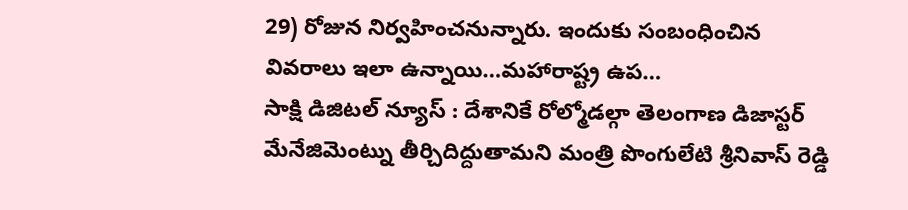29) రోజున నిర్వహించనున్నారు. ఇందుకు సంబంధించిన వివరాలు ఇలా ఉన్నాయి…మహారాష్ట్ర ఉప…
సాక్షి డిజిటల్ న్యూస్ : దేశానికే రోల్మోడల్గా తెలంగాణ డిజాస్టర్ మేనేజిమెంట్ను తీర్చిదిద్దుతామని మంత్రి పొంగులేటి శ్రీనివాస్ రెడ్డి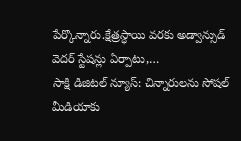పేర్కొన్నారు.క్షేత్రస్ధాయి వరకు అడ్వాన్సుడ్ వెదర్ స్టేషన్లు ఏర్పాటు,…
సాక్షి డిజిటల్ న్యూస్: చిన్నారులను సోషల్ మీడియాకు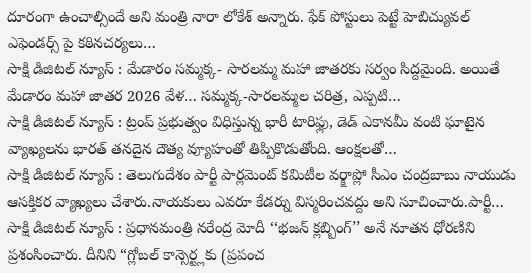దూరంగా ఉంచాల్సిందే అని మంత్రి నారా లోకేశ్ అన్నారు. ఫేక్ పోస్టులు పెట్టే హెబిచ్యువల్ ఎఫెండర్స్ పై కఠినచర్యలు…
సాక్షి డిజిటల్ న్యూస్ : మేడారం సమ్మక్క- సారలమ్మ మహా జాతరకు సర్వం సిద్దమైంది. అయితే మేడారం మహా జాతర 2026 వేళ… సమ్మక్క-సారలమ్మల చరిత్ర, ఎప్పటి…
సాక్షి డిజిటల్ న్యూస్ : ట్రంప్ ప్రభుత్వం విధిస్తున్న భారీ టారిఫ్లు, డెడ్ ఎకానమీ వంటి ఘాటైన వ్యాఖ్యలను భారత్ తనదైన దౌత్య వ్యూహంతో తిప్పికొడుతోంది. ఆంక్షలతో…
సాక్షి డిజిటల్ న్యూస్ : తెలుగుదేశం పార్టీ పార్లమెంట్ కమిటీల వర్క్షాప్లో సీఎం చంద్రబాబు నాయుడు ఆసక్తికర వ్యాఖ్యలు చేశారు.నాయకులు ఎవరూ కేడర్ను విస్మరించవద్దు అని సూచించారు.పార్టీ…
సాక్షి డిజిటల్ న్యూస్ : ప్రధానమంత్రి నరేంద్ర మోదీ ‘‘భజన్ క్లబ్బింగ్’’ అనే నూతన ధోరణిని ప్రశంసించారు. దీనిని “గ్లోబల్ కాన్సెర్ట్లకు (ప్రపంచ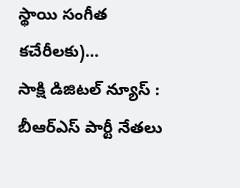స్థాయి సంగీత కచేరీలకు)…
సాక్షి డిజిటల్ న్యూస్ : బీఆర్ఎస్ పార్టీ నేతలు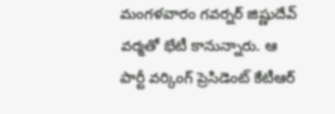మంగళవారం గవర్నర్ జిష్ణుదేవ్ వర్మతో భేటీ కానున్నారు. ఆ పార్టీ వర్కింగ్ ప్రెసిడెంట్ కేటీఆర్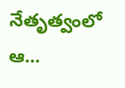నేతృత్వంలో ఆ…